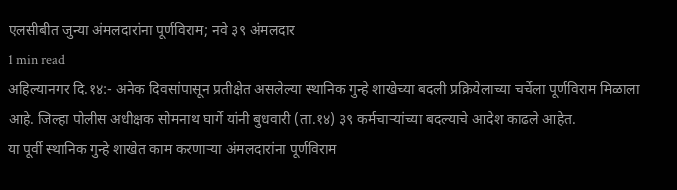एलसीबीत जुन्या अंमलदारांना पूर्णविराम; नवे ३९ अंमलदार
1 min read
अहिल्यानगर दि.१४:- अनेक दिवसांपासून प्रतीक्षेत असलेल्या स्थानिक गुन्हे शाखेच्या बदली प्रक्रियेलाच्या चर्चेला पूर्णविराम मिळाला आहे. जिल्हा पोलीस अधीक्षक सोमनाथ घार्गे यांनी बुधवारी (ता.१४) ३९ कर्मचाऱ्यांच्या बदल्याचे आदेश काढले आहेत.
या पूर्वी स्थानिक गुन्हे शाखेत काम करणाऱ्या अंमलदारांना पूर्णविराम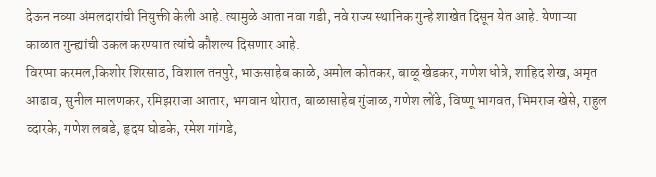देऊन नव्या अंमलदारांची नियुक्ती केली आहे. त्यामुळे आता नवा गडी, नवे राज्य स्थानिक गुन्हे शाखेत दिसून येत आहे. येणाऱ्या काळात गुन्ह्यांची उकल करण्यात त्यांचे कौशल्य दिसणार आहे.
विरप्पा करमल,किशोर शिरसाठ, विशाल तनपुरे, भाऊसाहेब काळे, अमोल कोतकर, बाळू खेडकर, गणेश धोत्रे, शाहिद शेख, अमृत आढाव, सुनील मालणकर, रमिझराजा आतार, भगवान थोरात, बाळासाहेब गुंजाळ, गणेश लोंढे, विष्णू भागवत, भिमराज खेसे, राहुल व्दारके, गणेश लबडे, हृदय घोडके, रमेश गांगडे,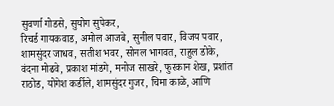सुवर्णा गोडसे, सुयोग सुपेकर,
रिचर्ड गायकवाड, अमोल आजबे, सुनील पवार, विजय पवार, शामसुंदर जाधव, सतीश भवर, सोनल भागवत, राहुल डोके, वंदना मोढवे, प्रकाश मांडगे, मनोज साखरे, फुरकान शेख, प्रशांत राठोड, योगेश कर्डीले, शामसुंदर गुजर, चिमा काळे, आणि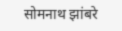सोमनाथ झांबरे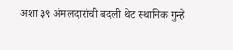अशा ३९ अंमलदारांची बदली थेट स्थानिक गुन्हे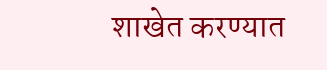शाखेत करण्यात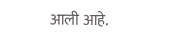आली आहे.